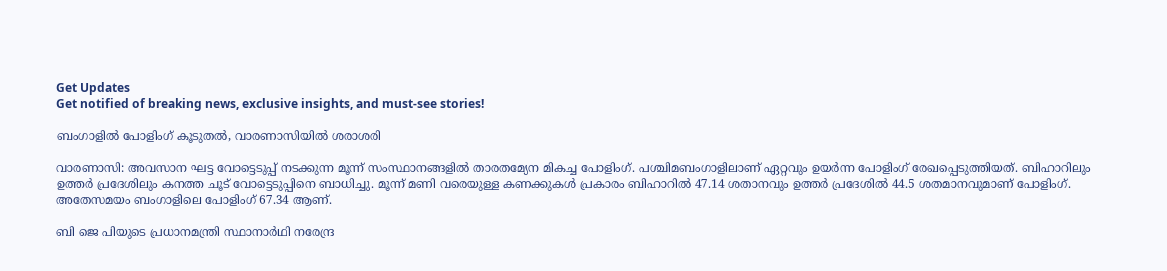Get Updates
Get notified of breaking news, exclusive insights, and must-see stories!

ബംഗാളില്‍ പോളിംഗ് കൂടുതല്‍, വാരണാസിയില്‍ ശരാശരി

വാരണാസി: അവസാന ഘട്ട വോട്ടെടുപ്പ് നടക്കുന്ന മൂന്ന് സംസ്ഥാനങ്ങളില്‍ താരതമ്യേന മികച്ച പോളിംഗ്. പശ്ചിമബംഗാളിലാണ് ഏറ്റവും ഉയര്‍ന്ന പോളിംഗ് രേഖപ്പെടുത്തിയത്. ബിഹാറിലും ഉത്തര്‍ പ്രദേശിലും കനത്ത ചൂട് വോട്ടെടുപ്പിനെ ബാധിച്ചു. മൂന്ന് മണി വരെയുള്ള കണക്കുകള്‍ പ്രകാരം ബിഹാറില്‍ 47.14 ശതാനവും ഉത്തര്‍ പ്രദേശില്‍ 44.5 ശതമാനവുമാണ് പോളിംഗ്. അതേസമയം ബംഗാളിലെ പോളിംഗ് 67.34 ആണ്.

ബി ജെ പിയുടെ പ്രധാനമന്ത്രി സ്ഥാനാര്‍ഥി നരേന്ദ്ര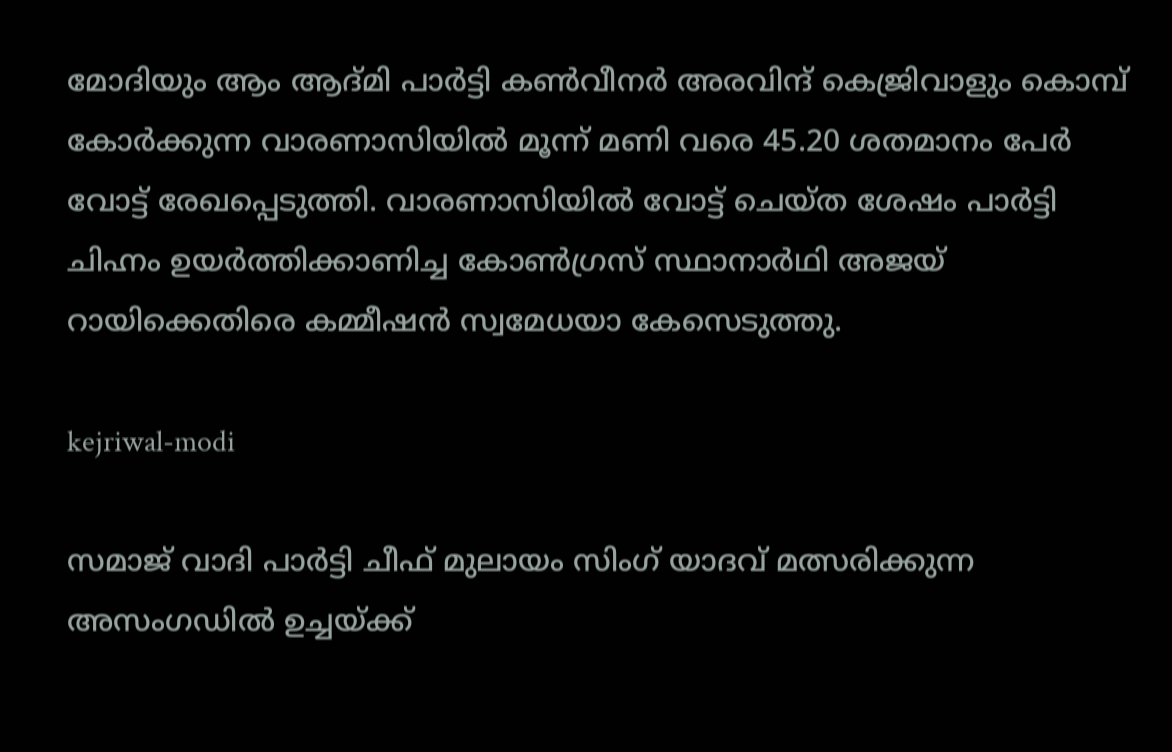മോദിയും ആം ആദ്മി പാര്‍ട്ടി കണ്‍വീനര്‍ അരവിന്ദ് കെജ്രിവാളും കൊമ്പ് കോര്‍ക്കുന്ന വാരണാസിയില്‍ മൂന്ന് മണി വരെ 45.20 ശതമാനം പേര്‍ വോട്ട് രേഖപ്പെടുത്തി. വാരണാസിയില്‍ വോട്ട് ചെയ്ത ശേഷം പാര്‍ട്ടി ചിഹ്നം ഉയര്‍ത്തിക്കാണിച്ച കോണ്‍ഗ്രസ് സ്ഥാനാര്‍ഥി അജയ് റായിക്കെതിരെ കമ്മീഷന്‍ സ്വമേധയാ കേസെടുത്തു.

kejriwal-modi

സമാജ് വാദി പാര്‍ട്ടി ചീഫ് മുലായം സിംഗ് യാദവ് മത്സരിക്കുന്ന അസംഗഡില്‍ ഉച്ചയ്ക്ക്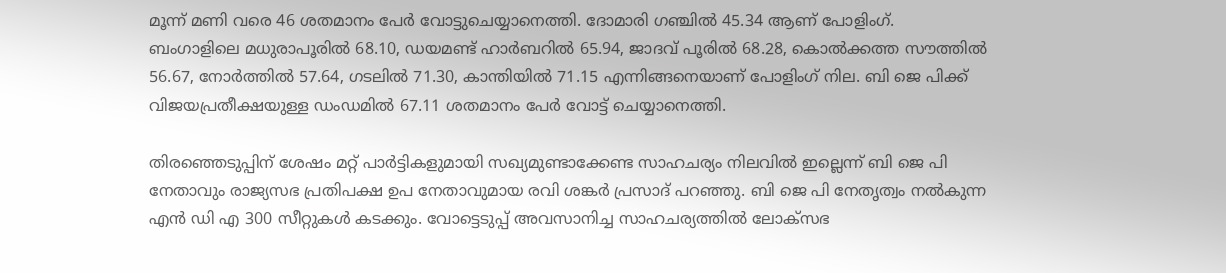മൂന്ന് മണി വരെ 46 ശതമാനം പേര്‍ വോട്ടുചെയ്യാനെത്തി. ദോമാരി ഗഞ്ചില്‍ 45.34 ആണ് പോളിംഗ്. ബംഗാളിലെ മധുരാപൂരില്‍ 68.10, ഡയമണ്ട് ഹാര്‍ബറില്‍ 65.94, ജാദവ് പൂരില്‍ 68.28, കൊല്‍ക്കത്ത സൗത്തില്‍ 56.67, നോര്‍ത്തില്‍ 57.64, ഗടലില്‍ 71.30, കാന്തിയില്‍ 71.15 എന്നിങ്ങനെയാണ് പോളിംഗ് നില. ബി ജെ പിക്ക് വിജയപ്രതീക്ഷയുള്ള ഡംഡമില്‍ 67.11 ശതമാനം പേര്‍ വോട്ട് ചെയ്യാനെത്തി.

തിരഞ്ഞെടുപ്പിന് ശേഷം മറ്റ് പാര്‍ട്ടികളുമായി സഖ്യമുണ്ടാക്കേണ്ട സാഹചര്യം നിലവില്‍ ഇല്ലെന്ന് ബി ജെ പി നേതാവും രാജ്യസഭ പ്രതിപക്ഷ ഉപ നേതാവുമായ രവി ശങ്കര്‍ പ്രസാദ് പറഞ്ഞു. ബി ജെ പി നേതൃത്വം നല്‍കുന്ന എന്‍ ഡി എ 300 സീറ്റുകള്‍ കടക്കും. വോട്ടെടുപ്പ് അവസാനിച്ച സാഹചര്യത്തില്‍ ലോക്‌സഭ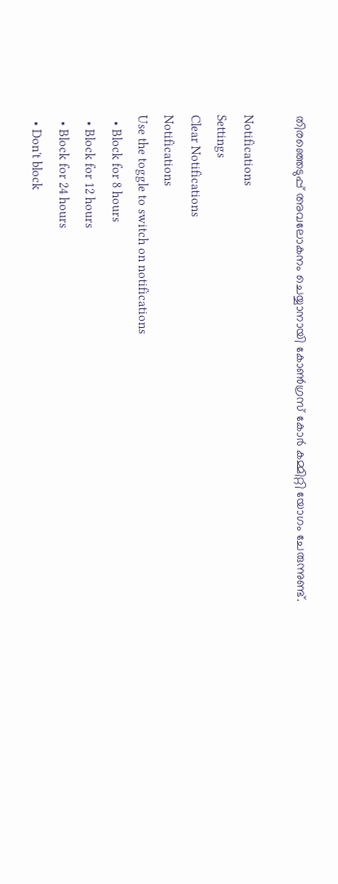തിരഞ്ഞെടുപ്പ് അവലോകനം ചെയ്യാനായി കോണ്‍ഗ്രസ് കോര്‍ കമ്മിറ്റി യോഗം ചേരുന്നുണ്ട്.

Notifications
Settings
Clear Notifications
Notifications
Use the toggle to switch on notifications
  • Block for 8 hours
  • Block for 12 hours
  • Block for 24 hours
  • Don't block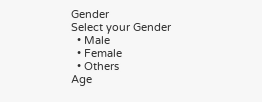Gender
Select your Gender
  • Male
  • Female
  • Others
Age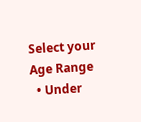Select your Age Range
  • Under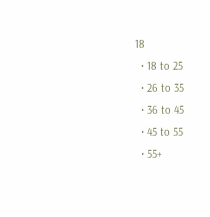18
  • 18 to 25
  • 26 to 35
  • 36 to 45
  • 45 to 55
  • 55+